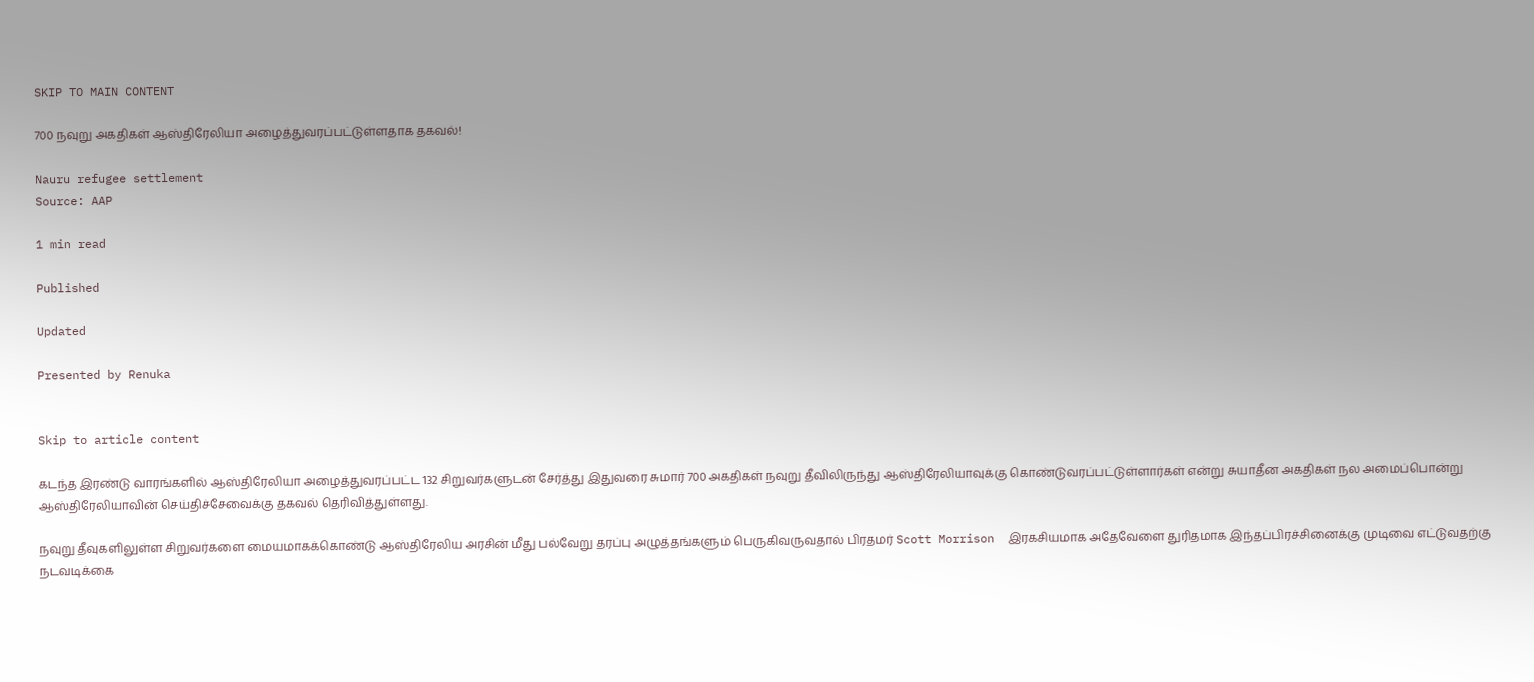SKIP TO MAIN CONTENT

700 நவுறு அகதிகள் ஆஸ்திரேலியா அழைத்துவரப்பட்டுள்ளதாக தகவல்!

Nauru refugee settlement
Source: AAP

1 min read

Published

Updated

Presented by Renuka


Skip to article content

கடந்த இரண்டு வாரங்களில் ஆஸ்திரேலியா அழைத்துவரப்பட்ட 132 சிறுவர்களுடன் சேர்த்து இதுவரை சுமார் 700 அகதிகள் நவுறு தீவிலிருந்து ஆஸ்திரேலியாவுக்கு கொண்டுவரப்பட்டுள்ளார்கள் என்று சுயாதீன அகதிகள் நல அமைப்பொன்று ஆஸ்திரேலியாவின் செய்திச்சேவைக்கு தகவல் தெரிவித்துள்ளது.

நவுறு தீவுகளிலுள்ள சிறுவர்களை மையமாகக்கொண்டு ஆஸ்திரேலிய அரசின் மீது பல்வேறு தரப்பு அழுத்தங்களும் பெருகிவருவதால் பிரதமர் Scott Morrison  இரகசியமாக அதேவேளை துரிதமாக இந்தப்பிரச்சினைக்கு முடிவை எட்டுவதற்கு நடவடிக்கை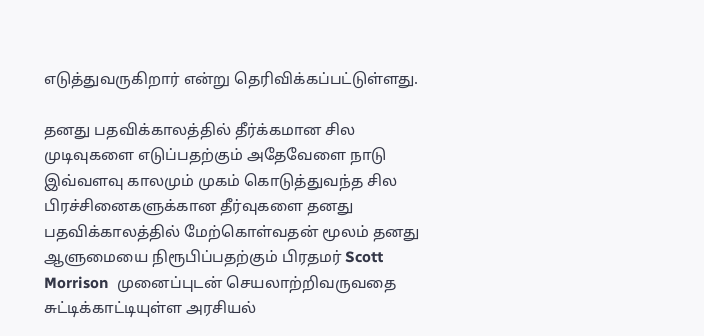எடுத்துவருகிறார் என்று தெரிவிக்கப்பட்டுள்ளது.

தனது பதவிக்காலத்தில் தீர்க்கமான சில முடிவுகளை எடுப்பதற்கும் அதேவேளை நாடு இவ்வளவு காலமும் முகம் கொடுத்துவந்த சில பிரச்சினைகளுக்கான தீர்வுகளை தனது பதவிக்காலத்தில் மேற்கொள்வதன் மூலம் தனது ஆளுமையை நிரூபிப்பதற்கும் பிரதமர் Scott  Morrison  முனைப்புடன் செயலாற்றிவருவதை சுட்டிக்காட்டியுள்ள அரசியல்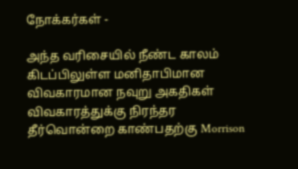நோக்கர்கள் -

அந்த வரிசையில் நீண்ட காலம் கிடப்பிலுள்ள மனிதாபிமான விவகாரமான நவுறு அகதிகள் விவகாரத்துக்கு நிரந்தர தீர்வொன்றை காண்பதற்கு Morrison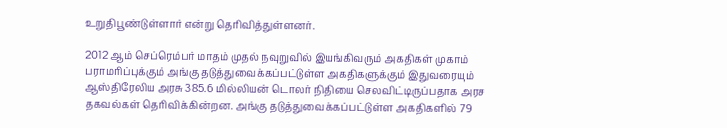உறுதிபூண்டுள்ளார் என்று தெரிவித்துள்ளனர்.

2012 ஆம் செப்ரெம்பர் மாதம் முதல் நவுறுவில் இயங்கிவரும் அகதிகள் முகாம் பராமரிப்புக்கும் அங்கு தடுத்துவைக்கப்பட்டுள்ள அகதிகளுக்கும் இதுவரையும் ஆஸ்திரேலிய அரசு 385.6 மில்லியன் டொலர் நிதியை செலவிட்டிருப்பதாக அரச தகவல்கள் தெரிவிக்கின்றன. அங்கு தடுத்துவைக்கப்பட்டுள்ள அகதிகளில் 79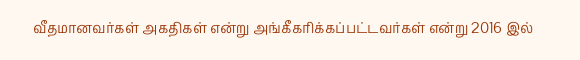வீதமானவர்கள் அகதிகள் என்று அங்கீகரிக்கப்பட்டவர்கள் என்று 2016 இல்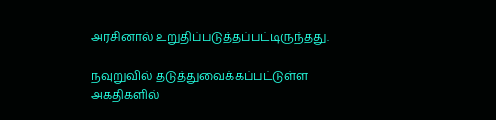அரசினால் உறுதிப்படுத்தப்பட்டிருந்தது.

நவுறுவில் தடுத்துவைக்கப்பட்டுள்ள அகதிகளில்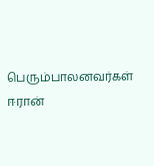பெரும்பாலனவர்கள் ஈரான்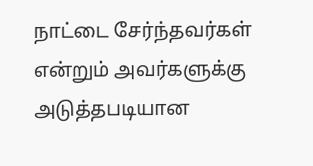நாட்டை சேர்ந்தவர்கள் என்றும் அவர்களுக்கு அடுத்தபடியான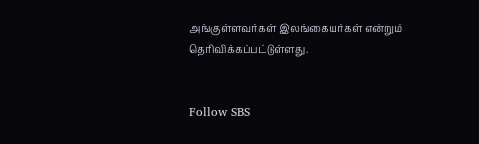அங்குள்ளவர்கள் இலங்கையர்கள் என்றும் தெரிவிக்கப்பட்டுள்ளது.


Follow SBS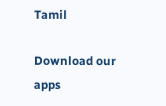Tamil

Download our apps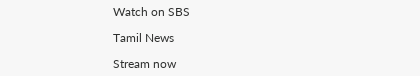Watch on SBS

Tamil News

Stream now